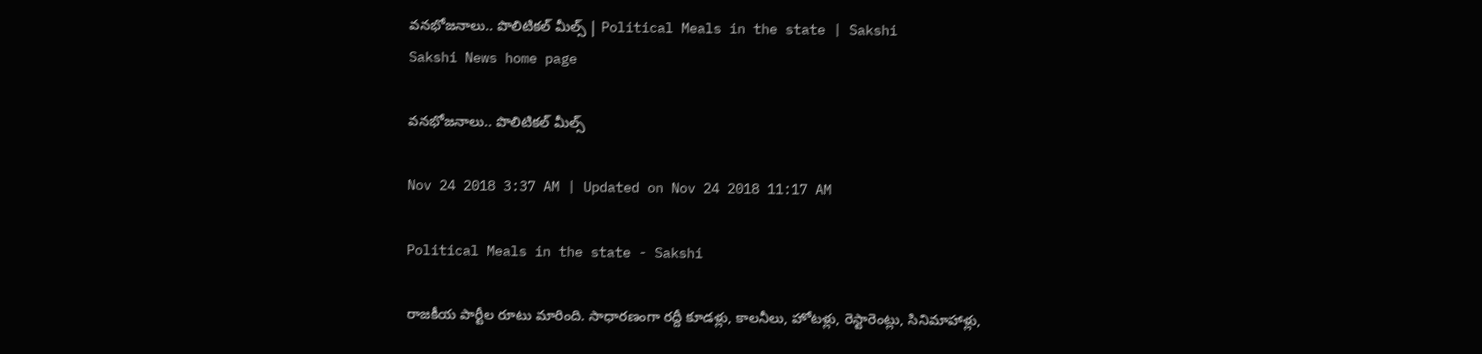వనభోజనాలు.. పొలిటికల్‌ మీల్స్‌ | Political Meals in the state | Sakshi
Sakshi News home page

వనభోజనాలు.. పొలిటికల్‌ మీల్స్‌

Nov 24 2018 3:37 AM | Updated on Nov 24 2018 11:17 AM

Political Meals in the state - Sakshi

రాజకీయ పార్టీల రూటు మారింది. సాధారణంగా రద్దీ కూడళ్లు, కాలనీలు, హోటళ్లు, రెస్టారెంట్లు, సినిమాహాళ్లు,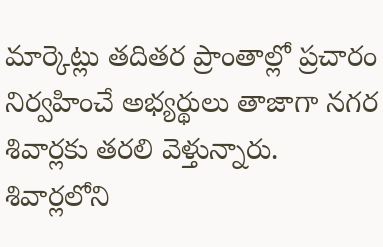మార్కెట్లు తదితర ప్రాంతాల్లో ప్రచారం నిర్వహించే అభ్యర్థులు తాజాగా నగర శివార్లకు తరలి వెళ్తున్నారు. శివార్లలోని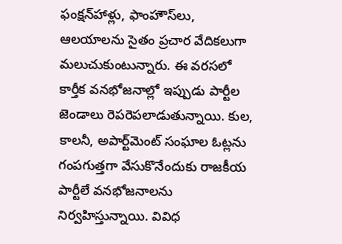ఫంక్షన్‌హాళ్లు, ఫాంహౌస్‌లు, ఆలయాలను సైతం ప్రచార వేదికలుగా మలుచుకుంటున్నారు. ఈ వరసలో కార్తీక వనభోజనాల్లో ఇప్పుడు పార్టీల జెండాలు రెపరెపలాడుతున్నాయి. కుల, కాలనీ, అపార్ట్‌మెంట్‌ సంఘాల ఓట్లను గంపగుత్తగా వేసుకొనేందుకు రాజకీయ పార్టీలే వనభోజనాలను నిర్వహిస్తున్నాయి. వివిధ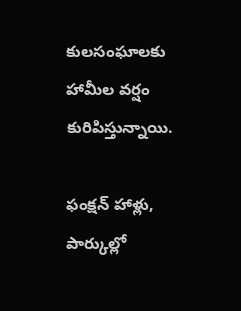కులసంఘాలకు హామీల వర్షం కురిపిస్తున్నాయి.

ఫంక్షన్‌ హాళ్లు, పార్కుల్లో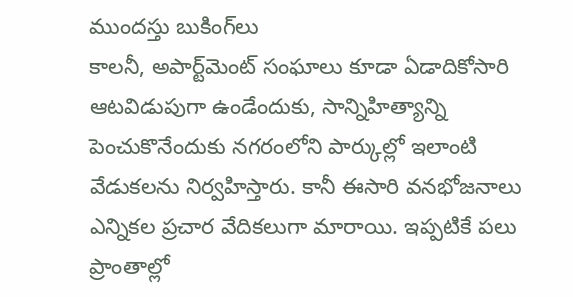ముందస్తు బుకింగ్‌లు
కాలనీ, అపార్ట్‌మెంట్‌ సంఘాలు కూడా ఏడాదికోసారి ఆటవిడుపుగా ఉండేందుకు, సాన్నిహిత్యాన్ని పెంచుకొనేందుకు నగరంలోని పార్కుల్లో ఇలాంటి వేడుకలను నిర్వహిస్తారు. కానీ ఈసారి వనభోజనాలు ఎన్నికల ప్రచార వేదికలుగా మారాయి. ఇప్పటికే పలు ప్రాంతాల్లో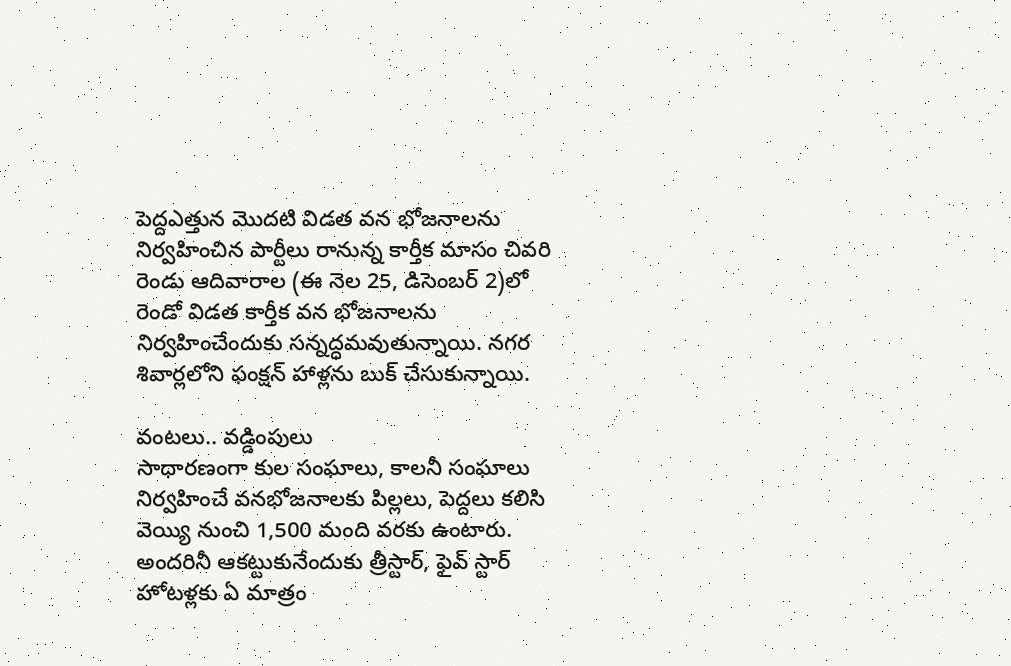పెద్దఎత్తున మొదటి విడత వన భోజనాలను నిర్వహించిన పార్టీలు రానున్న కార్తీక మాసం చివరి రెండు ఆదివారాల (ఈ నెల 25, డిసెంబర్‌ 2)లో రెండో విడత కార్తీక వన భోజనాలను నిర్వహించేందుకు సన్నద్ధమవుతున్నాయి. నగర శివార్లలోని ఫంక్షన్‌ హాళ్లను బుక్‌ చేసుకున్నాయి.

వంటలు.. వడ్డింపులు
సాధారణంగా కుల సంఘాలు, కాలనీ సంఘాలు నిర్వహించే వనభోజనాలకు పిల్లలు, పెద్దలు కలిసి వెయ్యి నుంచి 1,500 మంది వరకు ఉంటారు. అందరినీ ఆకట్టుకునేందుకు త్రీస్టార్, ఫైవ్‌ స్టార్‌ హోటళ్లకు ఏ మాత్రం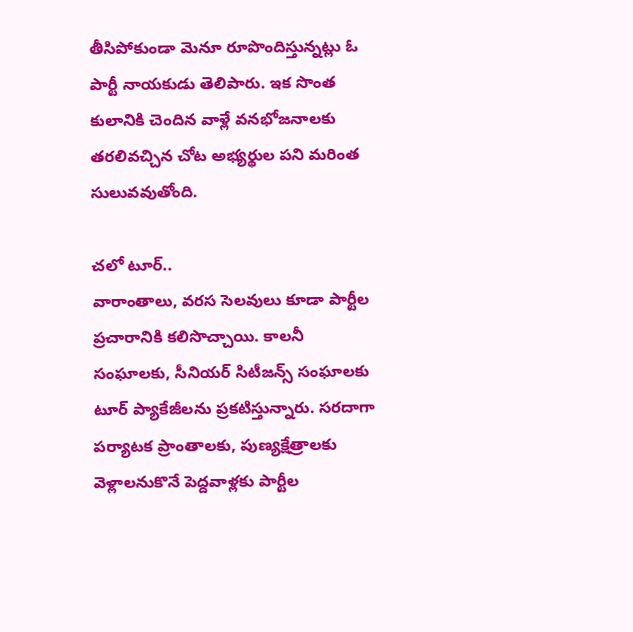తీసిపోకుండా మెనూ రూపొందిస్తున్నట్లు ఓ పార్టీ నాయకుడు తెలిపారు. ఇక సొంత కులానికి చెందిన వాళ్లే వనభోజనాలకు తరలివచ్చిన చోట అభ్యర్థుల పని మరింత సులువవుతోంది.

చలో టూర్‌..
వారాంతాలు, వరస సెలవులు కూడా పార్టీల ప్రచారానికి కలిసొచ్చాయి. కాలనీ సంఘాలకు, సీనియర్‌ సిటీజన్స్‌ సంఘాలకు టూర్‌ ప్యాకేజీలను ప్రకటిస్తున్నారు. సరదాగా పర్యాటక ప్రాంతాలకు, పుణ్యక్షేత్రాలకు వెళ్లాలనుకొనే పెద్దవాళ్లకు పార్టీల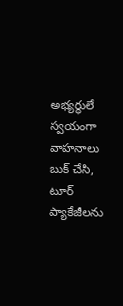అభ్యర్థులే స్వయంగా  వాహనాలు బుక్‌ చేసి, టూర్‌ ప్యాకేజీలను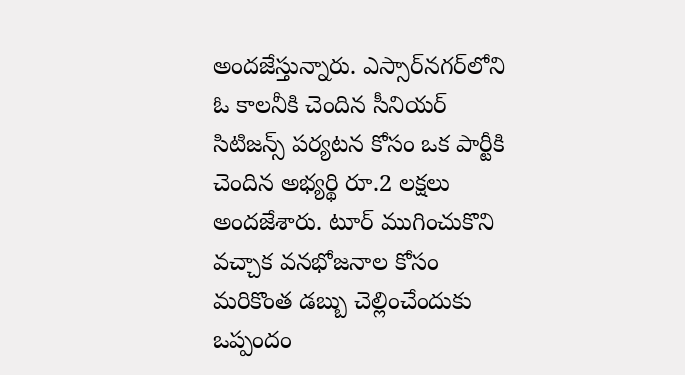అందజేస్తున్నారు. ఎస్సార్‌నగర్‌లోని ఓ కాలనీకి చెందిన సీనియర్‌ సిటిజన్స్‌ పర్యటన కోసం ఒక పార్టీకి చెందిన అభ్యర్థి రూ.2 లక్షలు అందజేశారు. టూర్‌ ముగించుకొని వచ్చాక వనభోజనాల కోసం మరికొంత డబ్బు చెల్లించేందుకు ఒప్పందం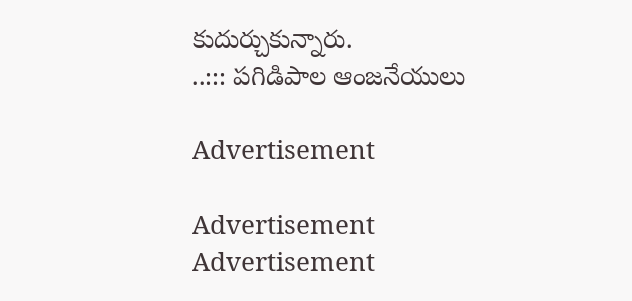కుదుర్చుకున్నారు.
..::: పగిడిపాల ఆంజనేయులు

Advertisement

Advertisement
Advertisement